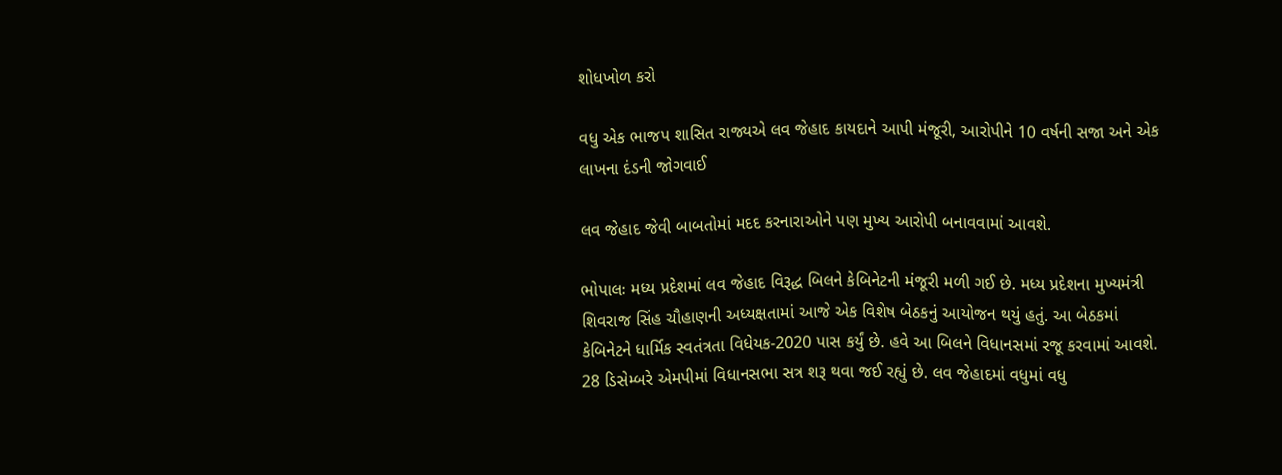શોધખોળ કરો

વધુ એક ભાજપ શાસિત રાજ્યએ લવ જેહાદ કાયદાને આપી મંજૂરી, આરોપીને 10 વર્ષની સજા અને એક લાખના દંડની જોગવાઈ

લવ જેહાદ જેવી બાબતોમાં મદદ કરનારાઓને પણ મુખ્ય આરોપી બનાવવામાં આવશે.

ભોપાલઃ મધ્ય પ્રદેશમાં લવ જેહાદ વિરૂદ્ધ બિલને કેબિનેટની મંજૂરી મળી ગઈ છે. મધ્ય પ્રદેશના મુખ્યમંત્રી શિવરાજ સિંહ ચૌહાણની અધ્યક્ષતામાં આજે એક વિશેષ બેઠકનું આયોજન થયું હતું. આ બેઠકમાં કેબિનેટને ધાર્મિક સ્વતંત્રતા વિધેયક-2020 પાસ કર્યું છે. હવે આ બિલને વિધાનસમાં રજૂ કરવામાં આવશે. 28 ડિસેમ્બરે એમપીમાં વિધાનસભા સત્ર શરૂ થવા જઈ રહ્યું છે. લવ જેહાદમાં વધુમાં વધુ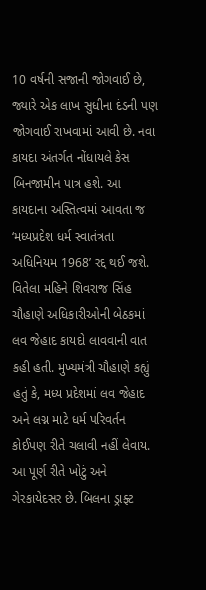10 વર્ષની સજાની જોગવાઈ છે, જ્યારે એક લાખ સુધીના દંડની પણ જોગવાઈ રાખવામાં આવી છે. નવા કાયદા અંતર્ગત નોંધાયલે કેસ બિનજામીન પાત્ર હશે. આ કાયદાના અસ્તિત્વમાં આવતા જ ‘મધ્યપ્રદેશ ધર્મ સ્વાતંત્રતા અધિનિયમ 1968’ રદ્દ થઈ જશે. વિતેલા મહિને શિવરાજ સિંહ ચૌહાણે અધિકારીઓની બેઠકમાં લવ જેહાદ કાયદો લાવવાની વાત કહી હતી. મુખ્યમંત્રી ચૌહાણે કહ્યું હતું કે, મધ્ય પ્રદેશમાં લવ જેહાદ અને લગ્ન માટે ધર્મ પરિવર્તન કોઈપણ રીતે ચલાવી નહીં લેવાય. આ પૂર્ણ રીતે ખોટું અને ગેરકાયેદસર છે. બિલના ડ્રાફ્ટ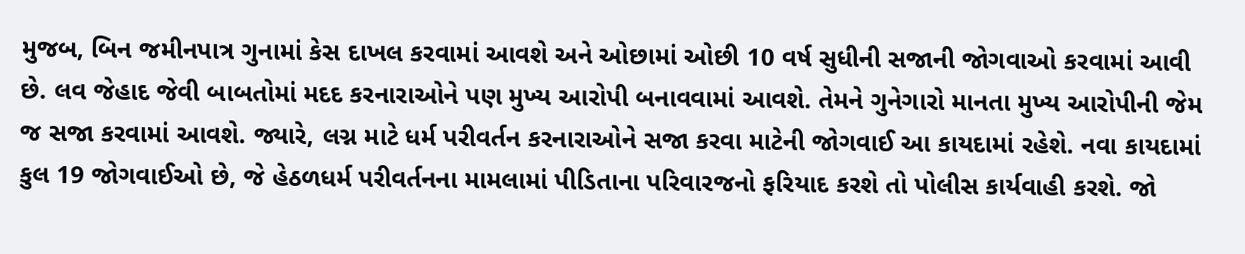મુજબ, બિન જમીનપાત્ર ગુનામાં કેસ દાખલ કરવામાં આવશે અને ઓછામાં ઓછી 10 વર્ષ સુધીની સજાની જોગવાઓ કરવામાં આવી છે. લવ જેહાદ જેવી બાબતોમાં મદદ કરનારાઓને પણ મુખ્ય આરોપી બનાવવામાં આવશે. તેમને ગુનેગારો માનતા મુખ્ય આરોપીની જેમ જ સજા કરવામાં આવશે. જ્યારે, લગ્ન માટે ધર્મ પરીવર્તન કરનારાઓને સજા કરવા માટેની જોગવાઈ આ કાયદામાં રહેશે. નવા કાયદામાં કુલ 19 જોગવાઈઓ છે, જે હેઠળધર્મ પરીવર્તનના મામલામાં પીડિતાના પરિવારજનો ફરિયાદ કરશે તો પોલીસ કાર્યવાહી કરશે. જો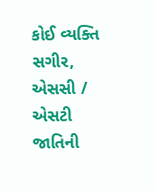કોઈ વ્યક્તિ સગીર, એસસી / એસટી જાતિની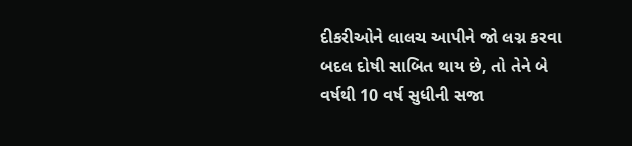દીકરીઓને લાલચ આપીને જો લગ્ન કરવા બદલ દોષી સાબિત થાય છે, તો તેને બે વર્ષથી 10 વર્ષ સુધીની સજા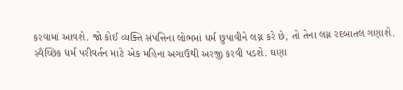કરવામાં આવશે. જો કોઈ વ્યક્તિ સંપત્તિના લોભમાં ધર્મ છુપાવીને લગ્ન કરે છે, તો તેના લગ્ન રદબાતલ ગણાશે. સ્વૈચ્છિક ધર્મ પરીવર્તન માટે એક મહિના અગાઉથી અરજી કરવી પડશે. ઘણા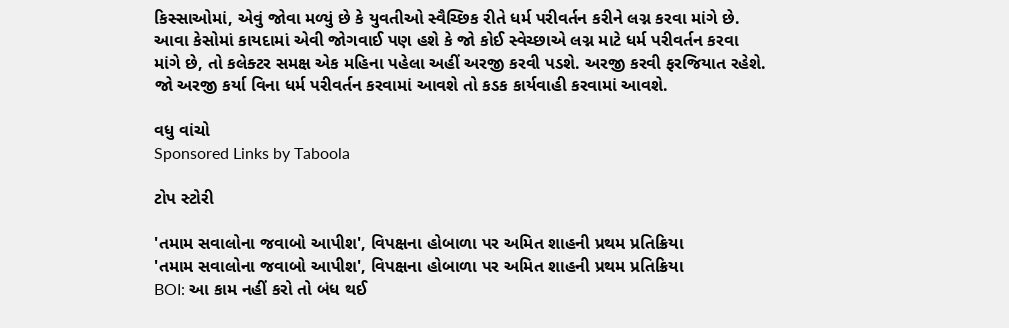કિસ્સાઓમાં, એવું જોવા મળ્યું છે કે યુવતીઓ સ્વૈચ્છિક રીતે ધર્મ પરીવર્તન કરીને લગ્ન કરવા માંગે છે. આવા કેસોમાં કાયદામાં એવી જોગવાઈ પણ હશે કે જો કોઈ સ્વેચ્છાએ લગ્ન માટે ધર્મ પરીવર્તન કરવા માંગે છે, તો કલેક્ટર સમક્ષ એક મહિના પહેલા અહીં અરજી કરવી પડશે. અરજી કરવી ફરજિયાત રહેશે. જો અરજી કર્યા વિના ધર્મ પરીવર્તન કરવામાં આવશે તો કડક કાર્યવાહી કરવામાં આવશે.

વધુ વાંચો
Sponsored Links by Taboola

ટોપ સ્ટોરી

'તમામ સવાલોના જવાબો આપીશ', વિપક્ષના હોબાળા પર અમિત શાહની પ્રથમ પ્રતિક્રિયા
'તમામ સવાલોના જવાબો આપીશ', વિપક્ષના હોબાળા પર અમિત શાહની પ્રથમ પ્રતિક્રિયા
BOI: આ કામ નહીં કરો તો બંધ થઈ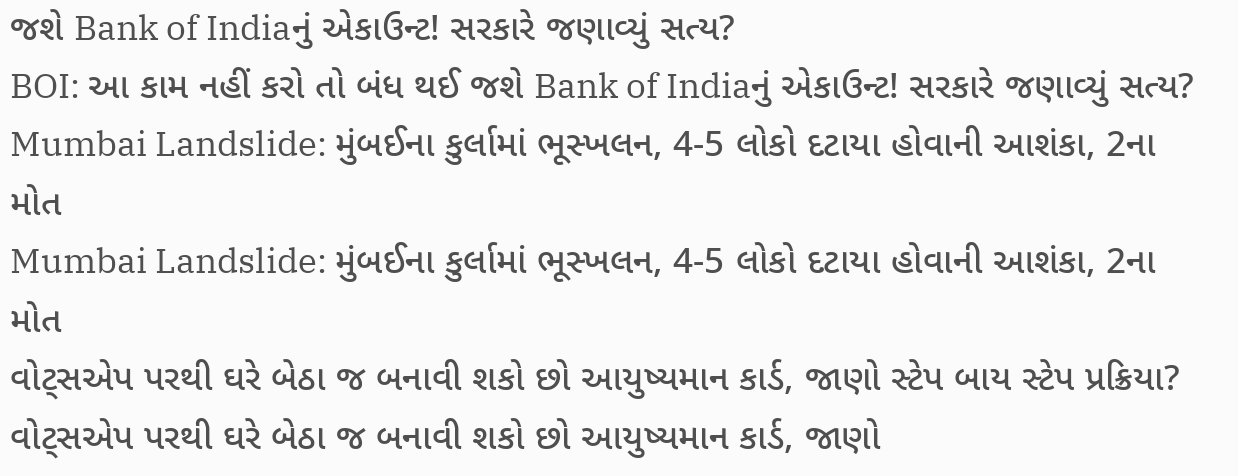જશે Bank of Indiaનું એકાઉન્ટ! સરકારે જણાવ્યું સત્ય?
BOI: આ કામ નહીં કરો તો બંધ થઈ જશે Bank of Indiaનું એકાઉન્ટ! સરકારે જણાવ્યું સત્ય?
Mumbai Landslide: મુંબઈના કુર્લામાં ભૂસ્ખલન, 4-5 લોકો દટાયા હોવાની આશંકા, 2ના મોત
Mumbai Landslide: મુંબઈના કુર્લામાં ભૂસ્ખલન, 4-5 લોકો દટાયા હોવાની આશંકા, 2ના મોત
વોટ્સએપ પરથી ઘરે બેઠા જ બનાવી શકો છો આયુષ્યમાન કાર્ડ, જાણો સ્ટેપ બાય સ્ટેપ પ્રક્રિયા?
વોટ્સએપ પરથી ઘરે બેઠા જ બનાવી શકો છો આયુષ્યમાન કાર્ડ, જાણો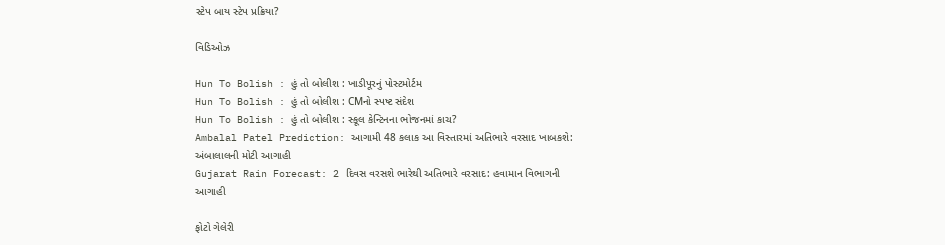સ્ટેપ બાય સ્ટેપ પ્રક્રિયા?

વિડિઓઝ

Hun To Bolish : હું તો બોલીશ : ખાડીપૂરનું પોસ્ટમોર્ટમ
Hun To Bolish : હું તો બોલીશ : CMનો સ્પષ્ટ સંદેશ
Hun To Bolish : હું તો બોલીશ : સ્કૂલ કેન્ટિનના ભોજનમાં કાચ?
Ambalal Patel Prediction: આગામી 48 કલાક આ વિસ્તારમાં અતિભારે વરસાદ ખાબકશે: અંબાલાલની મોટી આગાહી
Gujarat Rain Forecast: 2 દિવસ વરસશે ભારેથી અતિભારે વરસાદ: હવામાન વિભાગની આગાહી

ફોટો ગેલેરી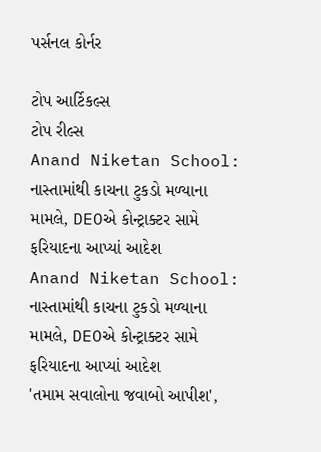પર્સનલ કોર્નર

ટોપ આર્ટિકલ્સ
ટોપ રીલ્સ
Anand Niketan School: નાસ્તામાંથી કાચના ટુકડો મળ્યાના મામલે, DEOએ કોન્ટ્રાક્ટર સામે ફરિયાદના આપ્યાં આદેશ
Anand Niketan School: નાસ્તામાંથી કાચના ટુકડો મળ્યાના મામલે, DEOએ કોન્ટ્રાક્ટર સામે ફરિયાદના આપ્યાં આદેશ
'તમામ સવાલોના જવાબો આપીશ',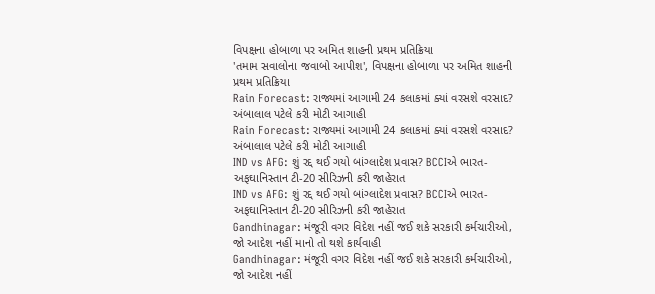વિપક્ષના હોબાળા પર અમિત શાહની પ્રથમ પ્રતિક્રિયા
'તમામ સવાલોના જવાબો આપીશ', વિપક્ષના હોબાળા પર અમિત શાહની પ્રથમ પ્રતિક્રિયા
Rain Forecast: રાજ્યમાં આગામી 24 કલાકમાં ક્યાં વરસશે વરસાદ? અંબાલાલ પટેલે કરી મોટી આગાહી
Rain Forecast: રાજ્યમાં આગામી 24 કલાકમાં ક્યાં વરસશે વરસાદ? અંબાલાલ પટેલે કરી મોટી આગાહી
IND vs AFG: શું રદ્દ થઈ ગયો બાંગ્લાદેશ પ્રવાસ? BCCIએ ભારત-અફઘાનિસ્તાન ટી-20 સીરિઝની કરી જાહેરાત
IND vs AFG: શું રદ્દ થઈ ગયો બાંગ્લાદેશ પ્રવાસ? BCCIએ ભારત-અફઘાનિસ્તાન ટી-20 સીરિઝની કરી જાહેરાત
Gandhinagar: મંજૂરી વગર વિદેશ નહીં જઈ શકે સરકારી કર્મચારીઓ, જો આદેશ નહીં માનો તો થશે કાર્યવાહી
Gandhinagar: મંજૂરી વગર વિદેશ નહીં જઈ શકે સરકારી કર્મચારીઓ, જો આદેશ નહીં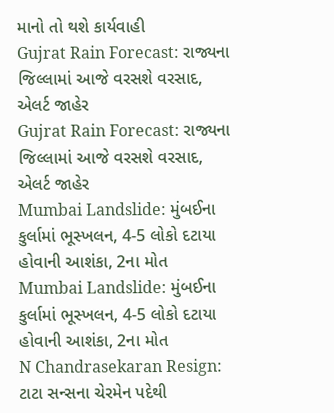માનો તો થશે કાર્યવાહી
Gujrat Rain Forecast: રાજ્યના જિલ્લામાં આજે વરસશે વરસાદ, એલર્ટ જાહેર
Gujrat Rain Forecast: રાજ્યના જિલ્લામાં આજે વરસશે વરસાદ, એલર્ટ જાહેર
Mumbai Landslide: મુંબઈના કુર્લામાં ભૂસ્ખલન, 4-5 લોકો દટાયા હોવાની આશંકા, 2ના મોત
Mumbai Landslide: મુંબઈના કુર્લામાં ભૂસ્ખલન, 4-5 લોકો દટાયા હોવાની આશંકા, 2ના મોત
N Chandrasekaran Resign: ટાટા સન્સના ચેરમેન પદેથી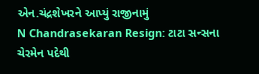એન.ચંદ્રશેખરને આપ્યું રાજીનામું
N Chandrasekaran Resign: ટાટા સન્સના ચેરમેન પદેથી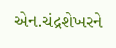એન.ચંદ્રશેખરને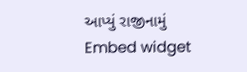આપ્યું રાજીનામું
Embed widget